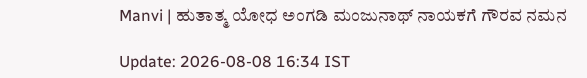Manvi | ಹುತಾತ್ಮ ಯೋಧ ಅಂಗಡಿ ಮಂಜುನಾಥ್ ನಾಯಕಗೆ ಗೌರವ ನಮನ

Update: 2026-08-08 16:34 IST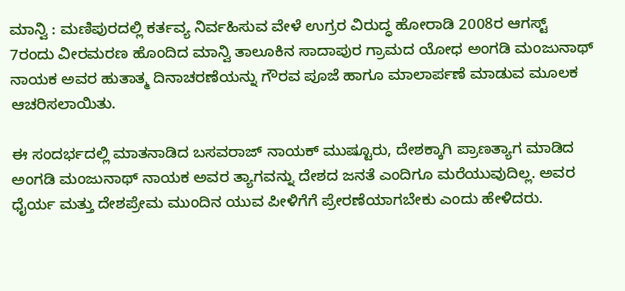ಮಾನ್ವಿ : ಮಣಿಪುರದಲ್ಲಿ ಕರ್ತವ್ಯ ನಿರ್ವಹಿಸುವ ವೇಳೆ ಉಗ್ರರ ವಿರುದ್ಧ ಹೋರಾಡಿ 2008ರ ಆಗಸ್ಟ್‌ 7ರಂದು ವೀರಮರಣ ಹೊಂದಿದ ಮಾನ್ವಿ ತಾಲೂಕಿನ ಸಾದಾಪುರ ಗ್ರಾಮದ ಯೋಧ ಅಂಗಡಿ ಮಂಜುನಾಥ್ ನಾಯಕ ಅವರ ಹುತಾತ್ಮ ದಿನಾಚರಣೆಯನ್ನು ಗೌರವ ಪೂಜೆ ಹಾಗೂ ಮಾಲಾರ್ಪಣೆ ಮಾಡುವ ಮೂಲಕ ಆಚರಿಸಲಾಯಿತು.

ಈ ಸಂದರ್ಭದಲ್ಲಿ ಮಾತನಾಡಿದ ಬಸವರಾಜ್ ನಾಯಕ್ ಮುಷ್ಟೂರು, ದೇಶಕ್ಕಾಗಿ ಪ್ರಾಣತ್ಯಾಗ ಮಾಡಿದ ಅಂಗಡಿ ಮಂಜುನಾಥ್ ನಾಯಕ ಅವರ ತ್ಯಾಗವನ್ನು ದೇಶದ ಜನತೆ ಎಂದಿಗೂ ಮರೆಯುವುದಿಲ್ಲ. ಅವರ ಧೈರ್ಯ ಮತ್ತು ದೇಶಪ್ರೇಮ ಮುಂದಿನ ಯುವ ಪೀಳಿಗೆಗೆ ಪ್ರೇರಣೆಯಾಗಬೇಕು ಎಂದು ಹೇಳಿದರು.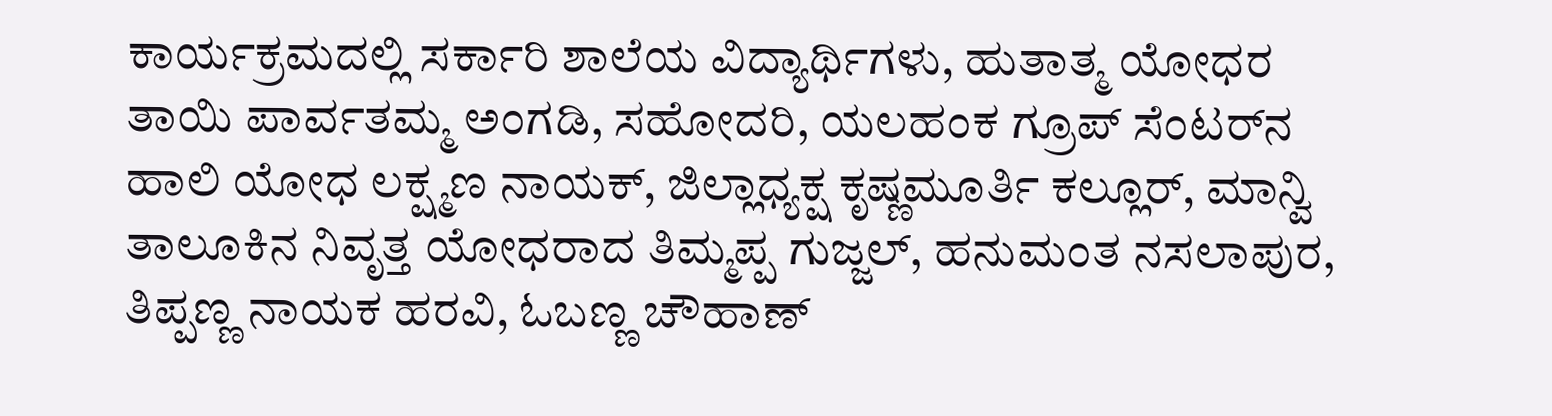ಕಾರ್ಯಕ್ರಮದಲ್ಲಿ ಸರ್ಕಾರಿ ಶಾಲೆಯ ವಿದ್ಯಾರ್ಥಿಗಳು, ಹುತಾತ್ಮ ಯೋಧರ ತಾಯಿ ಪಾರ್ವತಮ್ಮ ಅಂಗಡಿ, ಸಹೋದರಿ, ಯಲಹಂಕ ಗ್ರೂಪ್ ಸೆಂಟರ್‌ನ ಹಾಲಿ ಯೋಧ ಲಕ್ಷ್ಮಣ ನಾಯಕ್, ಜಿಲ್ಲಾಧ್ಯಕ್ಷ ಕೃಷ್ಣಮೂರ್ತಿ ಕಲ್ಲೂರ್, ಮಾನ್ವಿ ತಾಲೂಕಿನ ನಿವೃತ್ತ ಯೋಧರಾದ ತಿಮ್ಮಪ್ಪ ಗುಜ್ಜಲ್, ಹನುಮಂತ ನಸಲಾಪುರ, ತಿಪ್ಪಣ್ಣ ನಾಯಕ ಹರವಿ, ಓಬಣ್ಣ ಚೌಹಾಣ್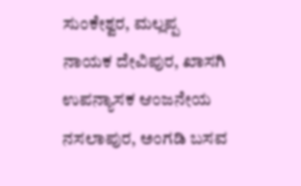ಸುಂಕೇಶ್ವರ, ಮಲ್ಲಪ್ಪ ನಾಯಕ ದೇವಿಪುರ, ಖಾಸಗಿ ಉಪನ್ಯಾಸಕ ಆಂಜನೇಯ ನಸಲಾಪುರ, ಅಂಗಡಿ ಬಸವ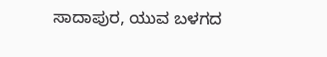ಸಾದಾಪುರ, ಯುವ ಬಳಗದ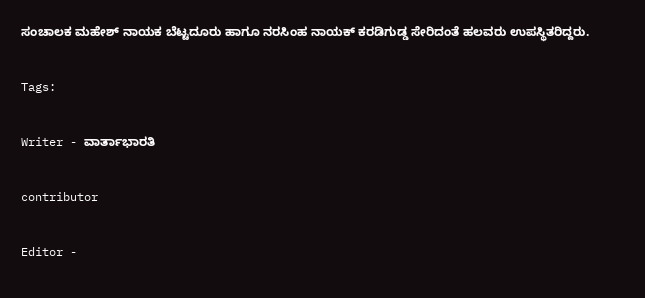ಸಂಚಾಲಕ ಮಹೇಶ್ ನಾಯಕ ಬೆಟ್ಟದೂರು ಹಾಗೂ ನರಸಿಂಹ ನಾಯಕ್ ಕರಡಿಗುಡ್ಡ ಸೇರಿದಂತೆ ಹಲವರು ಉಪಸ್ಥಿತರಿದ್ದರು.

Tags:

Writer - ವಾರ್ತಾಭಾರತಿ

contributor

Editor -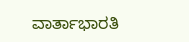ವಾರ್ತಾಭಾರತಿ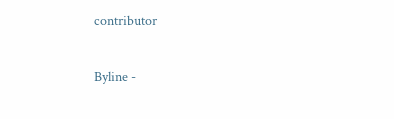contributor

Byline -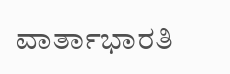ವಾರ್ತಾಭಾರತಿ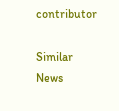contributor

Similar News